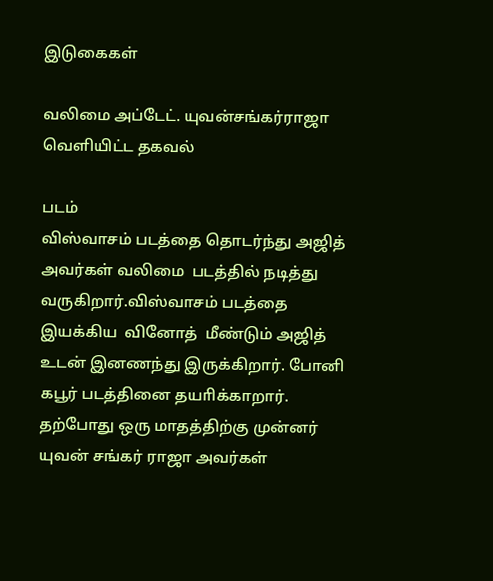இடுகைகள்

வலிமை அப்டேட். யுவன்சங்கர்ராஜா வெளியிட்ட தகவல்

படம்
விஸ்வாசம் படத்தை தொடர்ந்து அஜித் அவர்கள் வலிமை  படத்தில் நடித்து வருகிறார்.விஸ்வாசம் படத்தை இயக்கிய  வினோத்  மீண்டும் அஜித் உடன் இனணந்து இருக்கிறார். போனி கபூர் படத்தினை தயாிக்காறார். தற்போது ஒரு மாதத்திற்கு முன்னர் யுவன் சங்கர் ராஜா அவர்கள்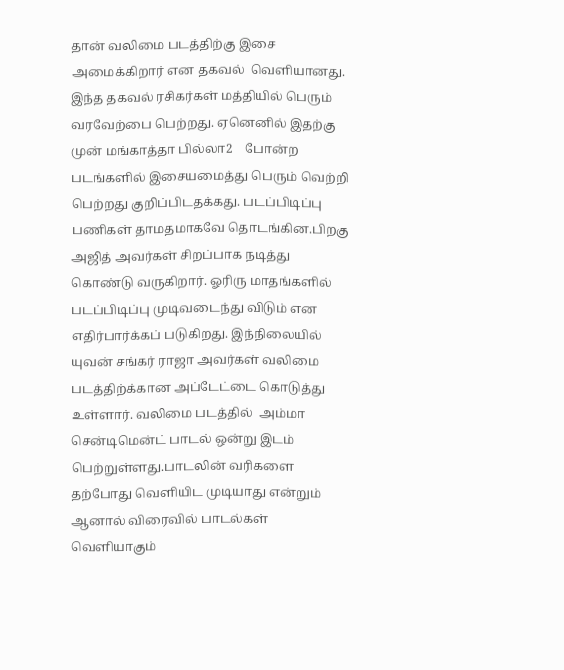தான் வலிமை படத்திற்கு இசை அமைக்கிறார் என தகவல்  வெளியானது. இந்த தகவல் ரசிகர்கள் மத்தியில் பெரும் வரவேற்பை பெற்றது. ஏனெனில் இதற்கு முன் மங்காத்தா பில்லா2    போன்ற படங்களில் இசையமைத்து பெரும் வெற்றி பெற்றது குறிப்பிடதக்கது. படப்பிடிப்பு பணிகள் தாமதமாகவே தொடங்கின.பிறகு அஜித் அவர்கள் சிறப்பாக நடித்து கொண்டு வருகிறார். ஓரிரு மாதங்களில் படப்பிடிப்பு முடிவடைந்து விடும் என எதிர்பார்க்கப் படுகிறது. இந்நிலையில் யுவன் சங்கர் ராஜா அவர்கள் வலிமை படத்திற்க்கான அப்டேட்டை கொடுத்து உள்ளார். வலிமை படத்தில்  அம்மா சென்டிமென்ட் பாடல் ஒன்று இடம் பெற்றுள்ளது.பாடலின் வரிகளை தற்போது வெளியிட முடியாது என்றும் ஆனால் விரைவில் பாடல்கள் வெளியாகும்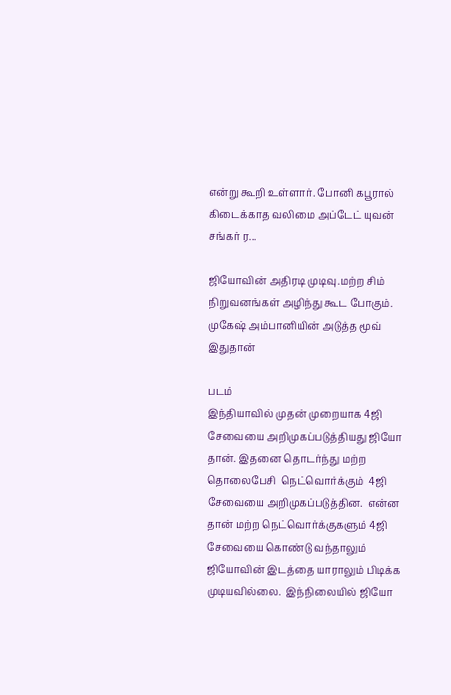என்று கூறி உள்ளார். போனி கபூரால் கிடைக்காத வலிமை அப்டேட் யுவன் சங்கர் ர...

ஜியோவின் அதிரடி முடிவு.மற்ற சிம் நிறுவனங்கள் அழிந்து கூட போகும். முகேஷ் அம்பானியின் அடுத்த மூவ் இதுதான்

படம்
இந்தியாவில் முதன் முறையாக 4ஜி  சேவையை அறிமுகப்படுத்தியது ஜியோ தான். இதனை தொடர்ந்து மற்ற தொலைபேசி  நெட்வொர்க்கும்  4ஜி சேவையை அறிமுகப்படுத்தின.  என்ன தான் மற்ற நெட்வொர்க்குகளும் 4ஜி சேவையை கொண்டு வந்தாலும் ஜியோவின் இடத்தை யாராலும் பிடிக்க முடியவில்லை.  இந்நிலையில் ஜியோ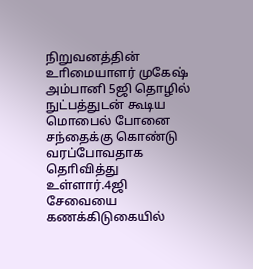நிறுவனத்தின் உாிமையாளர் முகேஷ் அம்பானி 5ஜி தொழில் நுட்பத்துடன் கூடிய மொபைல் போனை சந்தைக்கு கொண்டு வரப்போவதாக தொிவித்து உள்ளார்.4ஜி சேவையை கணக்கிடுகையில்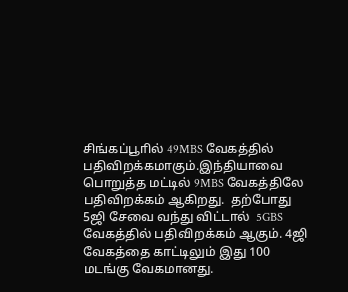சிங்கப்பூாில் 49MBS வேகத்தில் பதிவிறக்கமாகும்.இந்தியாவை பொறுத்த மட்டில் 9MBS வேகத்திலே பதிவிறக்கம் ஆகிறது.  தற்போது 5ஜி சேவை வந்து விட்டால்  5GBS வேகத்தில் பதிவிறக்கம் ஆகும். 4ஜி வேகத்தை காட்டிலும் இது 100 மடங்கு வேகமானது.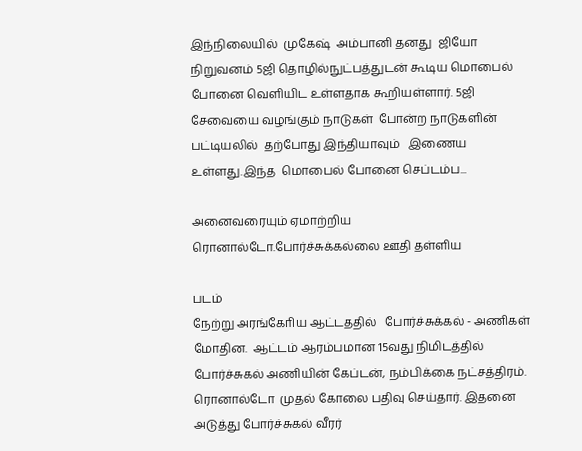இந்நிலையில்  முகேஷ்  அம்பானி தனது  ஜியோ நிறுவனம் 5ஜி தொழில்நுட்பத்துடன் கூடிய மொபைல் போனை வெளியிட உள்ளதாக கூறியள்ளார். 5ஜி சேவையை வழங்கும் நாடுகள்  போன்ற நாடுகளின் பட்டியலில்  தற்போது இந்தியாவும்   இணைய உள்ளது.இந்த  மொபைல் போனை செப்டம்ப...

அனைவரையும் ஏமாற்றிய ரொனால்டோ.போர்ச்சுக்கல்லை ஊதி தள்ளிய

படம்
நேற்று அரங்கோிய ஆட்டததில்   போர்ச்சுக்கல் - அணிகள் மோதின.  ஆட்டம் ஆரம்பமான 15வது நிமிடத்தில் போர்ச்சுகல் அணியின் கேப்டன், நம்பிக்கை நட்சத்திரம். ரொனால்டோ  முதல் கோலை பதிவு செய்தார். இதனை அடுத்து போர்ச்சுகல் வீரர்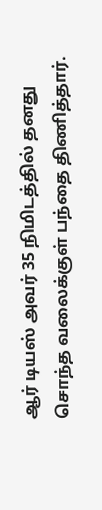ஆர் டியஸ் அவர் 35 நிமிடத்தில் தனது சொந்த வலைக்குள் பந்தை திணித்தார்.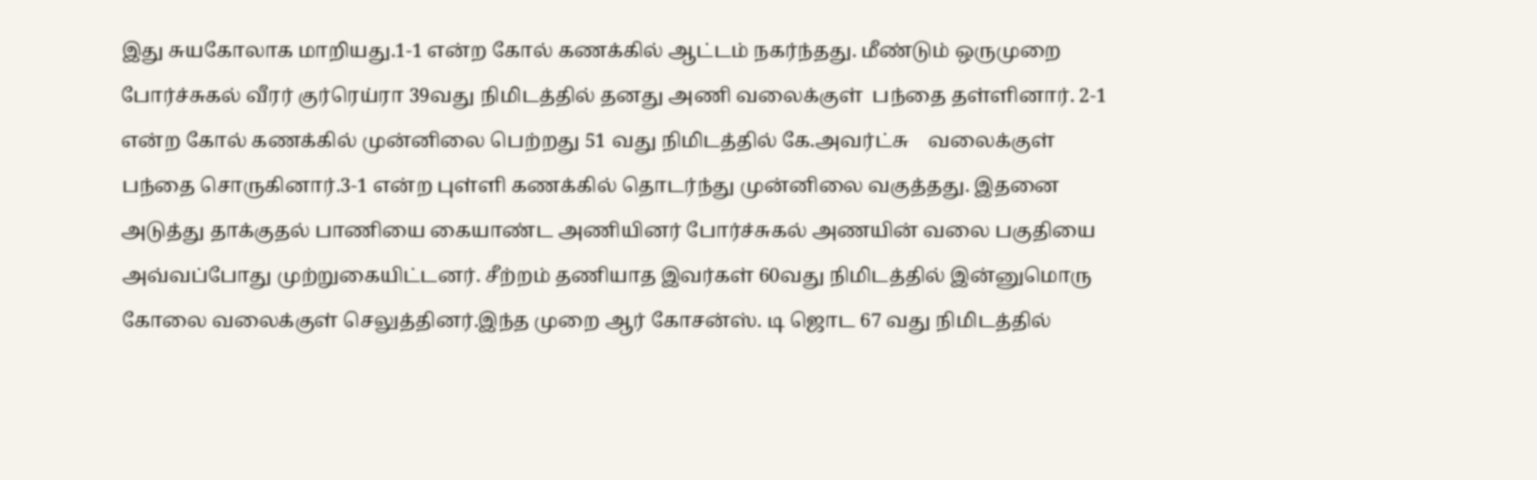இது சுயகோலாக மாறியது.1-1 என்ற கோல் கணக்கில் ஆட்டம் நகர்ந்தது. மீண்டும் ஒருமுறை போர்ச்சுகல் வீரர் குர்ரெய்ரா 39வது நிமிடத்தில் தனது அணி வலைக்குள்  பந்தை தள்ளினார். 2-1 என்ற கோல் கணக்கில் முன்னிலை பெற்றது 51 வது நிமிடத்தில் கே.அவர்ட்சு    வலைக்குள் பந்தை சொருகினார்.3-1 என்ற புள்ளி கணக்கில் தொடர்ந்து முன்னிலை வகுத்தது. இதனை அடுத்து தாக்குதல் பாணியை கையாண்ட அணியினர் போர்ச்சுகல் அணயின் வலை பகுதியை அவ்வப்போது முற்றுகையிட்டனர். சீற்றம் தணியாத இவர்கள் 60வது நிமிடத்தில் இன்னுமொரு கோலை வலைக்குள் செலுத்தினர்.இந்த முறை ஆர் கோசன்ஸ். டி ஜொட 67 வது நிமிடத்தில்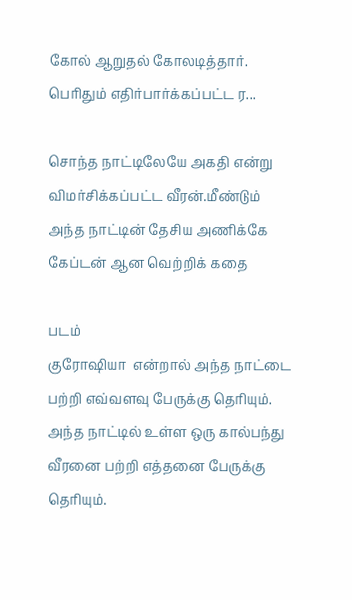கோல் ஆறுதல் கோலடித்தார். பொிதும் எதிர்பார்க்கப்பட்ட ர...

சொந்த நாட்டிலேயே அகதி என்று விமர்சிக்கப்பட்ட வீரன்.மீண்டும் அந்த நாட்டின் தேசிய அணிக்கே கேப்டன் ஆன வெற்றிக் கதை

படம்
குரோஷியா  என்றால் அந்த நாட்டை பற்றி எவ்வளவு பேருக்கு தொியும். அந்த நாட்டில் உள்ள ஒரு கால்பந்து வீரனை பற்றி எத்தனை பேருக்கு தொியும்.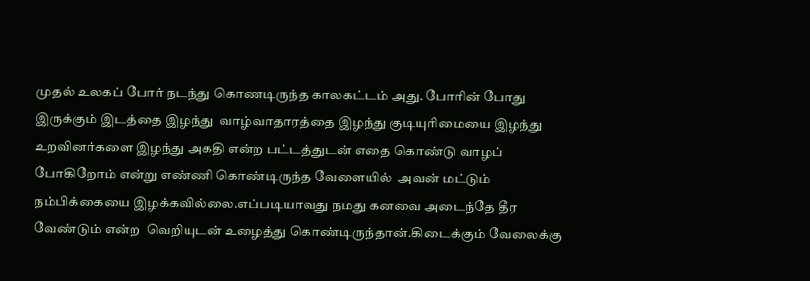முதல் உலகப் போர் நடந்து கொணடிருந்த காலகட்டம் அது. போாின் போது இருக்கும் இடத்தை இழந்து  வாழ்வாதாரத்தை இழந்து குடியுாிமையை இழந்து உறவினர்களை இழந்து அகதி என்ற பட்டத்துடன் எதை கொண்டு வாழப் போகிறோம் என்று எண்ணி கொண்டிருந்த வேளையில்  அவன் மட்டும் நம்பிக்கையை இழக்கவில்லை.எப்படியாவது நமது கனவை அடைந்தே தீர வேண்டும் என்ற  வெறியுடன் உழைத்து கொண்டிருந்தான்.கிடைக்கும் வேலைக்கு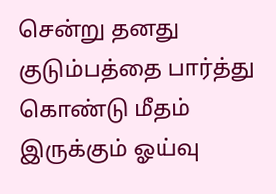சென்று தனது குடும்பத்தை பார்த்து கொண்டு மீதம் இருக்கும் ஓய்வு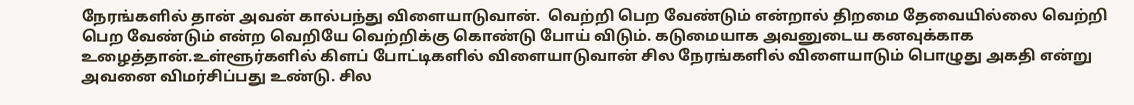நேரங்களில் தான் அவன் கால்பந்து விளையாடுவான்.  வெற்றி பெற வேண்டும் என்றால் திறமை தேவையில்லை வெற்றி பெற வேண்டும் என்ற வெறியே வெற்றிக்கு கொண்டு போய் விடும். கடுமையாக அவனுடைய கனவுக்காக உழைத்தான்.உள்ளூர்களில் கிளப் போட்டிகளில் விளையாடுவான் சில நேரங்களில் விளையாடும் பொழுது அகதி என்று அவனை விமர்சிப்பது உண்டு. சில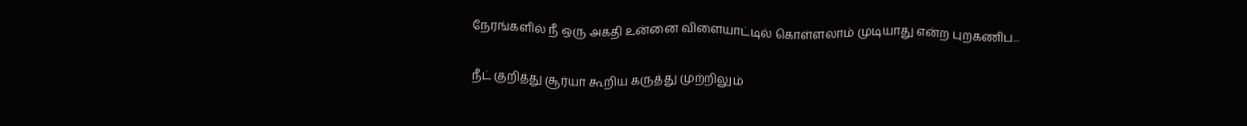நேரங்களில் நீ ஒரு அகதி உன்னை விளையாட்டில் கொள்ளலாம் முடியாது என்ற புறகணிப...

நீட் குறித்து சூர்யா கூறிய கருத்து முற்றிலும்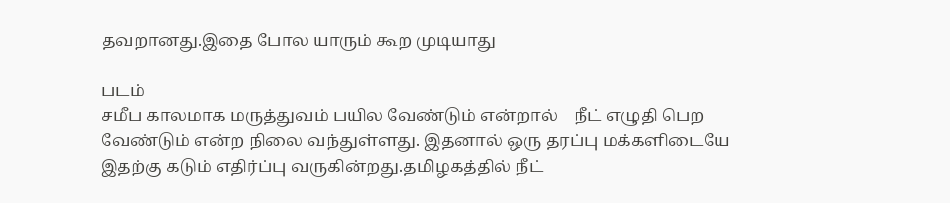தவறானது.இதை போல யாரும் கூற முடியாது

படம்
சமீப காலமாக மருத்துவம் பயில வேண்டும் என்றால்    நீட் எழுதி பெற வேண்டும் என்ற நிலை வந்துள்ளது. இதனால் ஒரு தரப்பு மக்களிடையே இதற்கு கடும் எதிர்ப்பு வருகின்றது.தமிழகத்தில் நீட்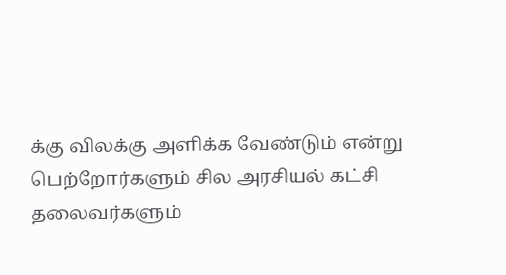க்கு விலக்கு அளிக்க வேண்டும் என்று பெற்றோர்களும் சில அரசியல் கட்சி தலைவர்களும்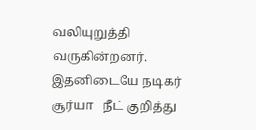வலியுறுத்தி வருகின்றனர். இதனிடையே நடிகர் சூர்யா   நீட் குறித்து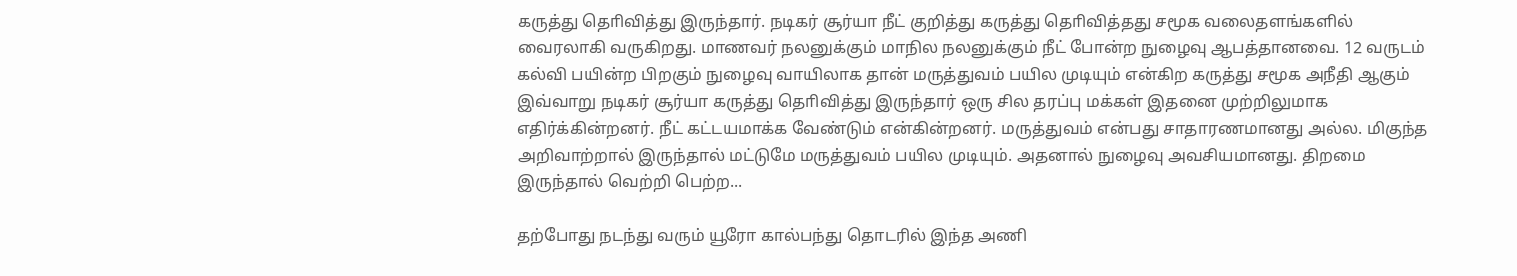கருத்து தொிவித்து இருந்தார். நடிகர் சூர்யா நீட் குறித்து கருத்து தொிவித்தது சமூக வலைதளங்களில் வைரலாகி வருகிறது. மாணவர் நலனுக்கும் மாநில நலனுக்கும் நீட் போன்ற நுழைவு ஆபத்தானவை. 12 வருடம் கல்வி பயின்ற பிறகும் நுழைவு வாயிலாக தான் மருத்துவம் பயில முடியும் என்கிற கருத்து சமூக அநீதி ஆகும் இவ்வாறு நடிகர் சூர்யா கருத்து தொிவித்து இருந்தார் ஒரு சில தரப்பு மக்கள் இதனை முற்றிலுமாக எதிர்க்கின்றனர். நீட் கட்டயமாக்க வேண்டும் என்கின்றனர். மருத்துவம் என்பது சாதாரணமானது அல்ல. மிகுந்த அறிவாற்றால் இருந்தால் மட்டுமே மருத்துவம் பயில முடியும். அதனால் நுழைவு அவசியமானது. திறமை இருந்தால் வெற்றி பெற்ற...

தற்போது நடந்து வரும் யூரோ கால்பந்து தொடரில் இந்த அணி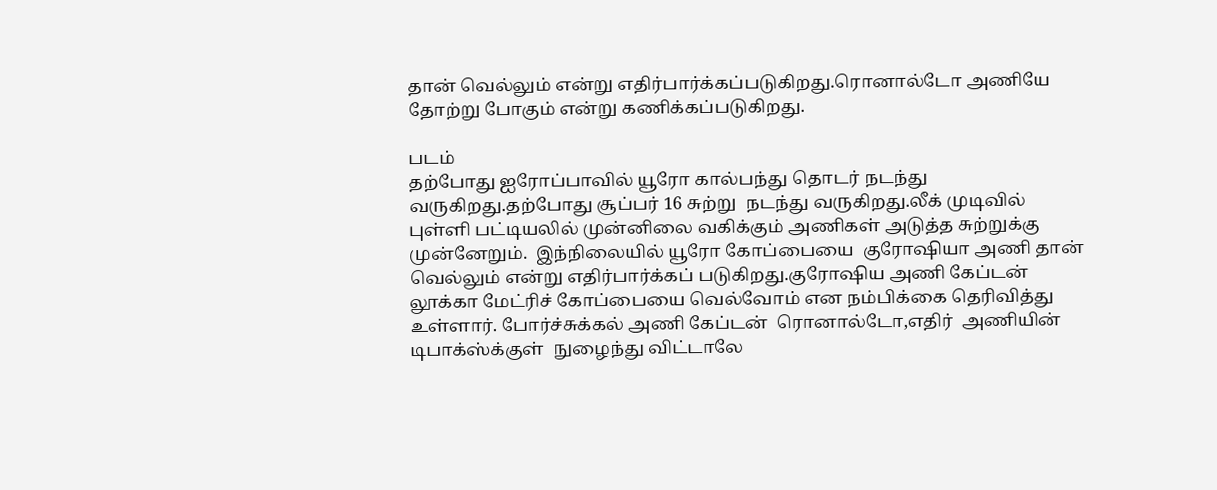தான் வெல்லும் என்று எதிர்பார்க்கப்படுகிறது.ரொனால்டோ அணியே தோற்று போகும் என்று கணிக்கப்படுகிறது.

படம்
தற்போது ஐரோப்பாவில் யூரோ கால்பந்து தொடர் நடந்து வருகிறது.தற்போது சூப்பர் 16 சுற்று  நடந்து வருகிறது.லீக் முடிவில் புள்ளி பட்டியலில் முன்னிலை வகிக்கும் அணிகள் அடுத்த சுற்றுக்கு முன்னேறும்.  இந்நிலையில் யூரோ கோப்பையை  குரோஷியா அணி தான் வெல்லும் என்று எதிர்பார்க்கப் படுகிறது.குரோஷிய அணி கேப்டன் லூக்கா மேட்ரிச் கோப்பையை வெல்வோம் என நம்பிக்கை தெரிவித்து உள்ளார். போர்ச்சுக்கல் அணி கேப்டன்  ரொனால்டோ,எதிர்  அணியின் டிபாக்ஸ்க்குள்  நுழைந்து விட்டாலே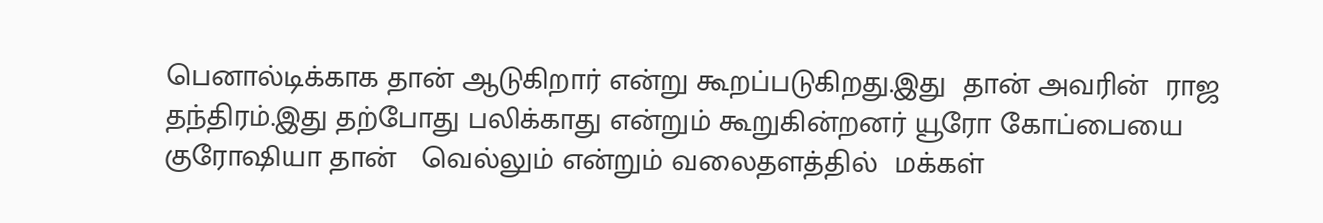பெனால்டிக்காக தான் ஆடுகிறார் என்று கூறப்படுகிறது.இது  தான் அவரின்  ராஜ தந்திரம்.இது தற்போது பலிக்காது என்றும் கூறுகின்றனர் யூரோ கோப்பையை குரோஷியா தான்   வெல்லும் என்றும் வலைதளத்தில்  மக்கள்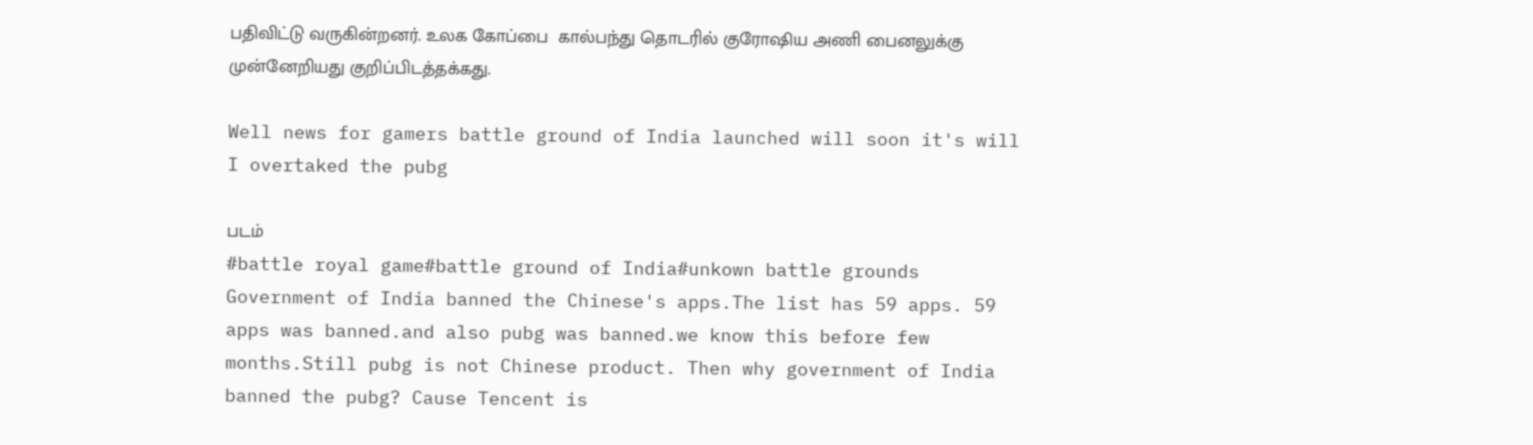பதிவிட்டு வருகின்றனர். உலக கோப்பை  கால்பந்து தொடரில் குரோஷிய அணி பைனலுக்கு முன்னேறியது குறிப்பிடத்தக்கது.

Well news for gamers battle ground of India launched will soon it's will I overtaked the pubg

படம்
#battle royal game#battle ground of India#unkown battle grounds  Government of India banned the Chinese's apps.The list has 59 apps. 59 apps was banned.and also pubg was banned.we know this before few months.Still pubg is not Chinese product. Then why government of India banned the pubg? Cause Tencent is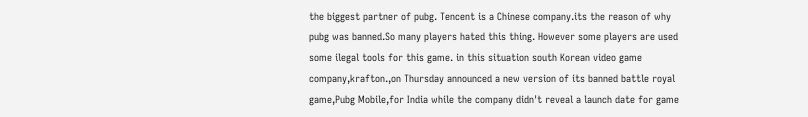the biggest partner of pubg. Tencent is a Chinese company.its the reason of why pubg was banned.So many players hated this thing. However some players are used some ilegal tools for this game. in this situation south Korean video game company,krafton.,on Thursday announced a new version of its banned battle royal game,Pubg Mobile,for India while the company didn't reveal a launch date for game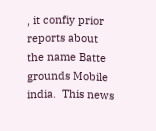, it confiy prior reports about the name Batte grounds Mobile india.  This news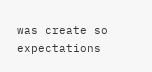was create so expectations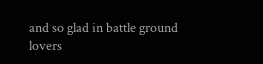and so glad in battle ground lovers